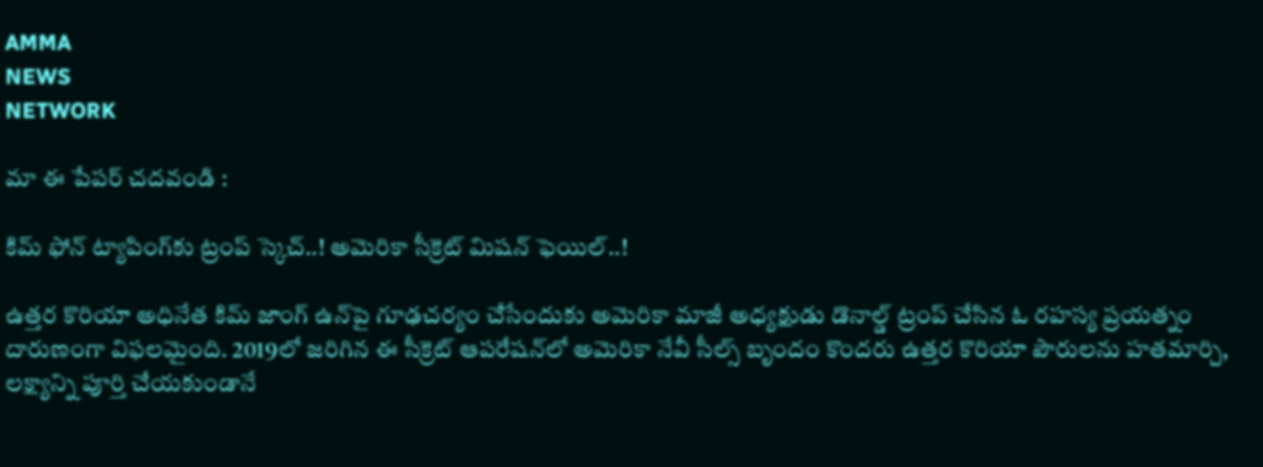AMMA
NEWS
NETWORK

మా ఈ పేపర్ చదవండి :

కిమ్ ఫోన్ ట్యాపింగ్‌కు ట్రంప్ స్కెచ్..! అమెరికా సీక్రెట్ మిషన్ ఫెయిల్..!

ఉత్తర కొరియా అధినేత కిమ్ జాంగ్ ఉన్‌పై గూఢచర్యం చేసేందుకు అమెరికా మాజీ అధ్యక్షుడు డొనాల్డ్ ట్రంప్ చేసిన ఓ రహస్య ప్రయత్నం దారుణంగా విఫలమైంది. 2019లో జరిగిన ఈ సీక్రెట్ ఆపరేషన్‌లో అమెరికా నేవీ సీల్స్ బృందం కొందరు ఉత్తర కొరియా పౌరులను హతమార్చి, లక్ష్యాన్ని పూర్తి చేయకుండానే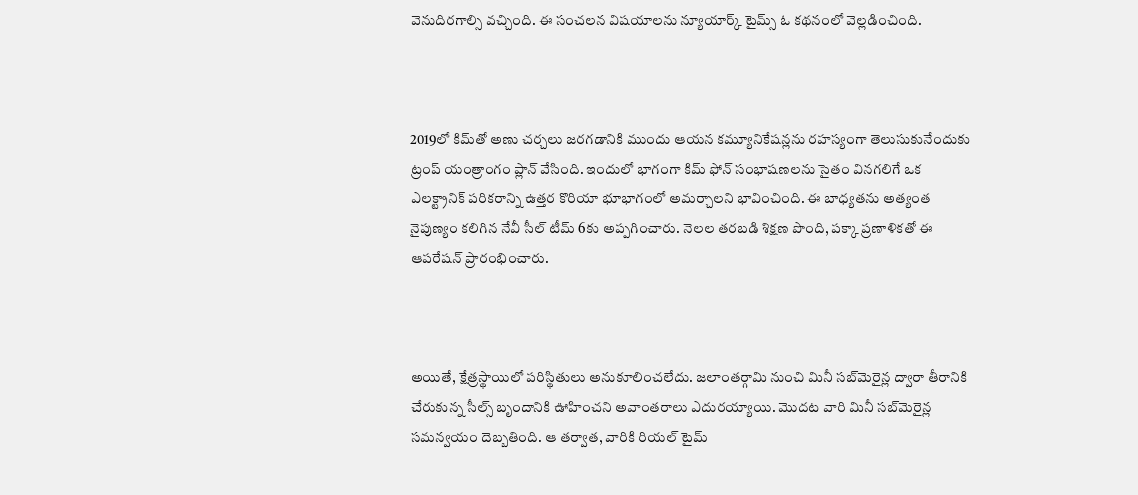వెనుదిరగాల్సి వచ్చింది. ఈ సంచలన విషయాలను న్యూయార్క్ టైమ్స్ ఓ కథనంలో వెల్లడించింది.



2019లో కిమ్‌తో అణు చర్చలు జరగడానికి ముందు ఆయన కమ్యూనికేషన్లను రహస్యంగా తెలుసుకునేందుకు ట్రంప్ యంత్రాంగం ప్లాన్ వేసింది. ఇందులో భాగంగా కిమ్ ఫోన్ సంభాషణలను సైతం వినగలిగే ఒక ఎలక్ట్రానిక్ పరికరాన్ని ఉత్తర కొరియా భూభాగంలో అమర్చాలని భావించింది. ఈ బాధ్యతను అత్యంత నైపుణ్యం కలిగిన నేవీ సీల్ టీమ్ 6కు అప్పగించారు. నెలల తరబడి శిక్షణ పొంది, పక్కా ప్రణాళికతో ఈ ఆపరేషన్ ప్రారంభించారు.



అయితే, క్షేత్రస్థాయిలో పరిస్థితులు అనుకూలించలేదు. జలాంతర్గామి నుంచి మినీ సబ్‌మెరైన్ల ద్వారా తీరానికి చేరుకున్న సీల్స్ బృందానికి ఊహించని అవాంతరాలు ఎదురయ్యాయి. మొదట వారి మినీ సబ్‌మెరైన్ల సమన్వయం దెబ్బతింది. ఆ తర్వాత, వారికి రియల్ టైమ్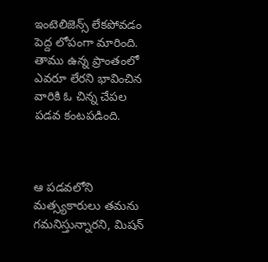ఇంటెలిజెన్స్ లేకపోవడం పెద్ద లోపంగా మారింది. తాము ఉన్న ప్రాంతంలో ఎవరూ లేరని భావించిన వారికి ఓ చిన్న చేపల పడవ కంటపడింది.



ఆ పడవలోని మత్స్యకారులు తమను గమనిస్తున్నారని, మిషన్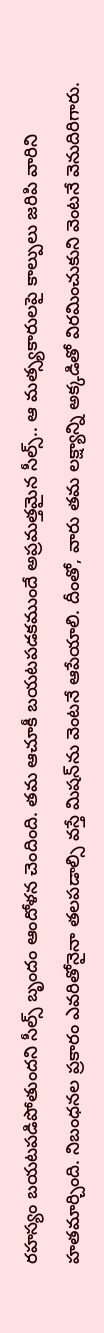రహస్యం బయటపడిపోతుందని సీల్స్ బృందం ఆందోళన చెందింది. తమ ఆచూకీ బయటపడకముందే అప్రమత్తమైన సీల్స్.. ఆ మత్స్యకారులపై కాల్పులు జరిపి వారిని హతమార్చింది. నిబంధనల ప్రకారం ఎవరితోనైనా తలపడాల్సి వస్తే మిషన్‌ను వెంటనే ఆపేయాలి. దీంతో, వారు తమ లక్ష్యాన్ని అక్కడితో విరమించుకుని వెంటనే వెనుదిరిగారు.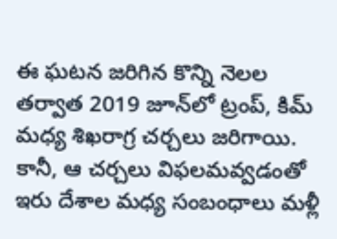ఈ ఘటన జరిగిన కొన్ని నెలల తర్వాత 2019 జూన్‌లో ట్రంప్, కిమ్ మధ్య శిఖరాగ్ర చర్చలు జరిగాయి. కానీ, ఆ చర్చలు విఫలమవ్వడంతో ఇరు దేశాల మధ్య సంబంధాలు మళ్లీ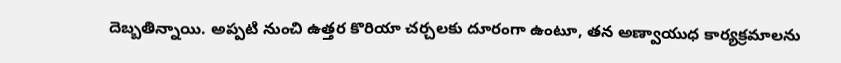దెబ్బతిన్నాయి. అప్పటి నుంచి ఉత్తర కొరియా చర్చలకు దూరంగా ఉంటూ, తన అణ్వాయుధ కార్యక్రమాలను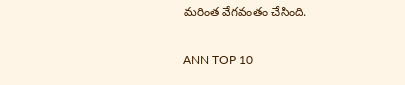మరింత వేగవంతం చేసింది.

ANN TOP 10